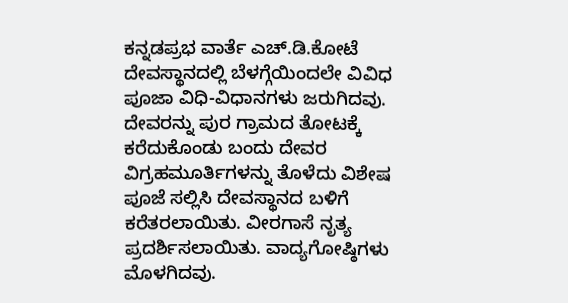ಕನ್ನಡಪ್ರಭ ವಾರ್ತೆ ಎಚ್.ಡಿ.ಕೋಟೆ
ದೇವಸ್ಥಾನದಲ್ಲಿ ಬೆಳಗ್ಗೆಯಿಂದಲೇ ವಿವಿಧ ಪೂಜಾ ವಿಧಿ-ವಿಧಾನಗಳು ಜರುಗಿದವು. ದೇವರನ್ನು ಪುರ ಗ್ರಾಮದ ತೋಟಕ್ಕೆ ಕರೆದುಕೊಂಡು ಬಂದು ದೇವರ ವಿಗ್ರಹಮೂರ್ತಿಗಳನ್ನು ತೊಳೆದು ವಿಶೇಷ ಪೂಜೆ ಸಲ್ಲಿಸಿ ದೇವಸ್ಥಾನದ ಬಳಿಗೆ ಕರೆತರಲಾಯಿತು. ವೀರಗಾಸೆ ನೃತ್ಯ ಪ್ರದರ್ಶಿಸಲಾಯಿತು. ವಾದ್ಯಗೋಷ್ಠಿಗಳು ಮೊಳಗಿದವು.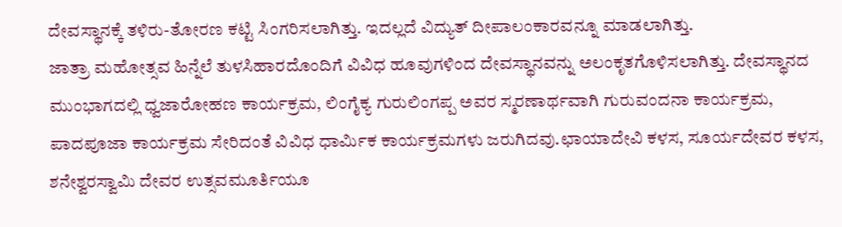ದೇವಸ್ಥಾನಕ್ಕೆ ತಳಿರು-ತೋರಣ ಕಟ್ಟಿ ಸಿಂಗರಿಸಲಾಗಿತ್ತು. ಇದಲ್ಲದೆ ವಿದ್ಯುತ್ ದೀಪಾಲಂಕಾರವನ್ನೂ ಮಾಡಲಾಗಿತ್ತು.
ಜಾತ್ರಾ ಮಹೋತ್ಸವ ಹಿನ್ನೆಲೆ ತುಳಸಿಹಾರದೊಂದಿಗೆ ವಿವಿಧ ಹೂವುಗಳಿಂದ ದೇವಸ್ಥಾನವನ್ನು ಅಲಂಕೃತಗೊಳಿಸಲಾಗಿತ್ತು. ದೇವಸ್ಥಾನದ ಮುಂಭಾಗದಲ್ಲಿ ಧ್ವಜಾರೋಹಣ ಕಾರ್ಯಕ್ರಮ, ಲಿಂಗೈಕ್ಯ ಗುರುಲಿಂಗಪ್ಪ ಅವರ ಸ್ಮರಣಾರ್ಥವಾಗಿ ಗುರುವಂದನಾ ಕಾರ್ಯಕ್ರಮ, ಪಾದಪೂಜಾ ಕಾರ್ಯಕ್ರಮ ಸೇರಿದಂತೆ ವಿವಿಧ ಧಾರ್ಮಿಕ ಕಾರ್ಯಕ್ರಮಗಳು ಜರುಗಿದವು.ಛಾಯಾದೇವಿ ಕಳಸ, ಸೂರ್ಯದೇವರ ಕಳಸ, ಶನೇಶ್ವರಸ್ವಾಮಿ ದೇವರ ಉತ್ಸವಮೂರ್ತಿಯೂ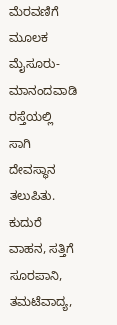ಮೆರವಣಿಗೆ ಮೂಲಕ ಮೈಸೂರು-ಮಾನಂದವಾಡಿ ರಸ್ತೆಯಲ್ಲಿ ಸಾಗಿ ದೇವಸ್ಥಾನ ತಲುಪಿತು. ಕುದುರೆ ವಾಹನ, ಸತ್ತಿಗೆ ಸೂರಪಾನಿ, ತಮಟೆವಾದ್ಯ,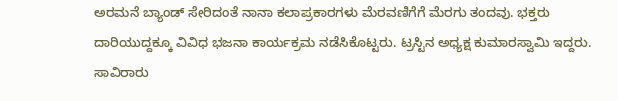ಅರಮನೆ ಬ್ಯಾಂಡ್ ಸೇರಿದಂತೆ ನಾನಾ ಕಲಾಪ್ರಕಾರಗಳು ಮೆರವಣಿಗೆಗೆ ಮೆರಗು ತಂದವು. ಭಕ್ತರು ದಾರಿಯುದ್ದಕ್ಕೂ ವಿವಿಧ ಭಜನಾ ಕಾರ್ಯಕ್ರಮ ನಡೆಸಿಕೊಟ್ಟರು. ಟ್ರಸ್ಟಿನ ಅಧ್ಯಕ್ಷ ಕುಮಾರಸ್ವಾಮಿ ಇದ್ದರು.
ಸಾವಿರಾರು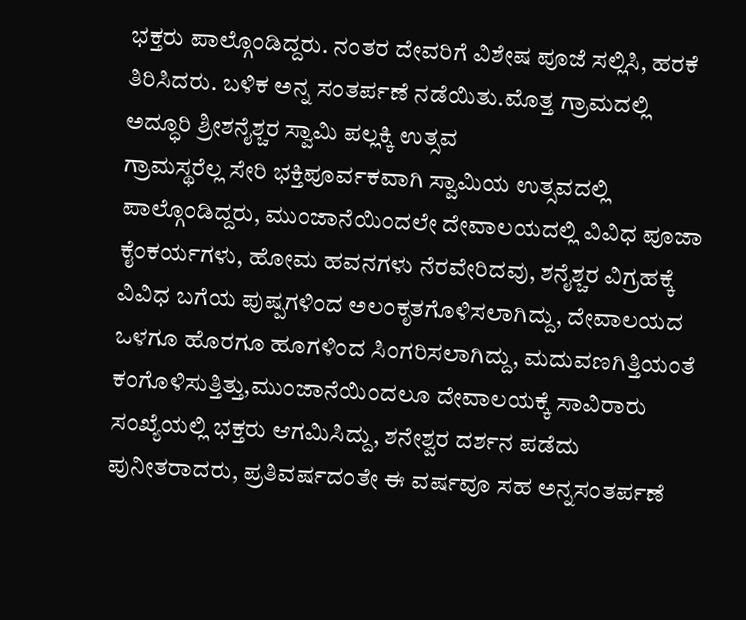ಭಕ್ತರು ಪಾಲ್ಗೊಂಡಿದ್ದರು. ನಂತರ ದೇವರಿಗೆ ವಿಶೇಷ ಪೂಜೆ ಸಲ್ಲಿಸಿ, ಹರಕೆ ತಿರಿಸಿದರು. ಬಳಿಕ ಅನ್ನ ಸಂತರ್ಪಣೆ ನಡೆಯಿತು.ಮೊತ್ತ ಗ್ರಾಮದಲ್ಲಿ ಅದ್ಧೂರಿ ಶ್ರೀಶನೈಶ್ಚರ ಸ್ವಾಮಿ ಪಲ್ಲಕ್ಕಿ ಉತ್ಸವ
ಗ್ರಾಮಸ್ಥರೆಲ್ಲ ಸೇರಿ ಭಕ್ತಿಪೂರ್ವಕವಾಗಿ ಸ್ವಾಮಿಯ ಉತ್ಸವದಲ್ಲಿ ಪಾಲ್ಗೊಂಡಿದ್ದರು, ಮುಂಜಾನೆಯಿಂದಲೇ ದೇವಾಲಯದಲ್ಲಿ ವಿವಿಧ ಪೂಜಾ ಕೈಂಕರ್ಯಗಳು, ಹೋಮ ಹವನಗಳು ನೆರವೇರಿದವು, ಶನೈಶ್ಚರ ವಿಗ್ರಹಕ್ಕೆ ವಿವಿಧ ಬಗೆಯ ಪುಷ್ಪಗಳಿಂದ ಅಲಂಕೃತಗೊಳಿಸಲಾಗಿದ್ದು, ದೇವಾಲಯದ ಒಳಗೂ ಹೊರಗೂ ಹೂಗಳಿಂದ ಸಿಂಗರಿಸಲಾಗಿದ್ದು, ಮದುವಣಗಿತ್ತಿಯಂತೆ ಕಂಗೊಳಿಸುತ್ತಿತ್ತು,ಮುಂಜಾನೆಯಿಂದಲೂ ದೇವಾಲಯಕ್ಕೆ ಸಾವಿರಾರು ಸಂಖ್ಯೆಯಲ್ಲಿ ಭಕ್ತರು ಆಗಮಿಸಿದ್ದು, ಶನೇಶ್ವರ ದರ್ಶನ ಪಡೆದು ಪುನೀತರಾದರು, ಪ್ರತಿವರ್ಷದಂತೇ ಈ ವರ್ಷವೂ ಸಹ ಅನ್ನಸಂತರ್ಪಣೆ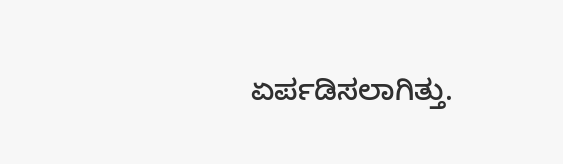ಏರ್ಪಡಿಸಲಾಗಿತ್ತು.